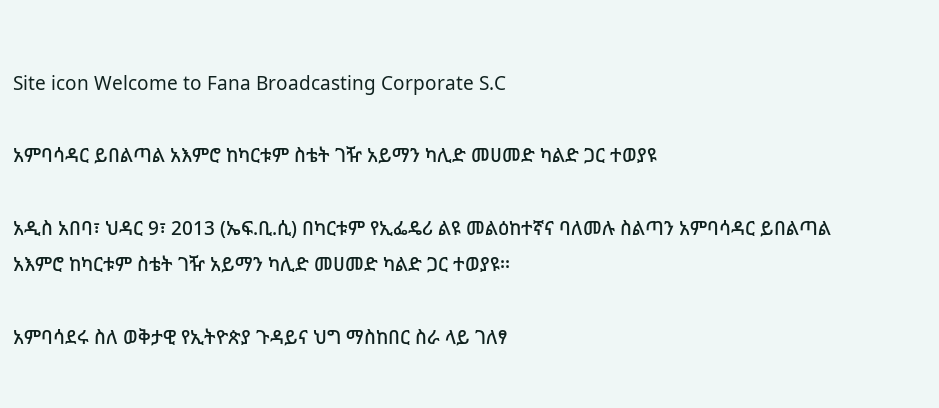Site icon Welcome to Fana Broadcasting Corporate S.C

አምባሳዳር ይበልጣል አእምሮ ከካርቱም ስቴት ገዥ አይማን ካሊድ መሀመድ ካልድ ጋር ተወያዩ

አዲስ አበባ፣ ህዳር 9፣ 2013 (ኤፍ.ቢ.ሲ) በካርቱም የኢፌዴሪ ልዩ መልዕከተኛና ባለመሉ ስልጣን አምባሳዳር ይበልጣል አእምሮ ከካርቱም ስቴት ገዥ አይማን ካሊድ መሀመድ ካልድ ጋር ተወያዩ፡፡

አምባሳደሩ ስለ ወቅታዊ የኢትዮጵያ ጉዳይና ህግ ማስከበር ስራ ላይ ገለፃ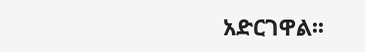አድርገዋል፡፡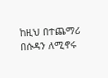ከዚህ በተጨማሪ በሱዳን ለሚኖሩ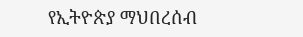የኢትዮጵያ ማህበረሰብ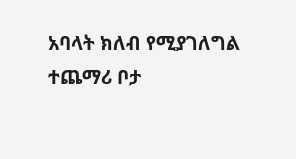አባላት ክለብ የሚያገለግል ተጨማሪ ቦታ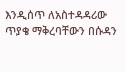እንዲሰጥ ለአስተዳዳሪው ጥያቄ ማቅረባቸውን በሱዳን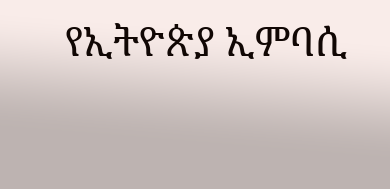የኢትዮጵያ ኢምባሲ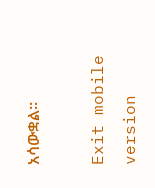አሳውቋል፡፡

Exit mobile version